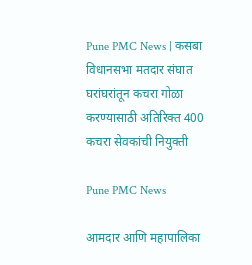Pune PMC News | कसबा विधानसभा मतदार संघात घरांघरांतून कचरा गोळा करण्यासाठी अतिरिक्त 400 कचरा सेवकांची नियुक्ती

Pune PMC News

आमदार आणि महापालिका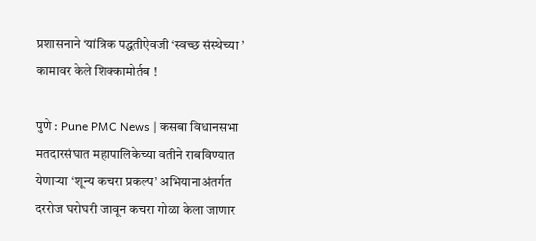प्रशासनाने ‘यांत्रिक पद्धतीऐवजी ‘स्वच्छ संस्थेच्या ’ कामावर केले शिक्कामोर्तब !

पुणे : Pune PMC News | कसबा विधानसभा मतदारसंघात महापालिकेच्या वतीने राबविण्यात येणार्‍या ‘शून्य कचरा प्रकल्प’ अभियानाअंतर्गत दररोज घरोघरी जावून कचरा गोळा केला जाणार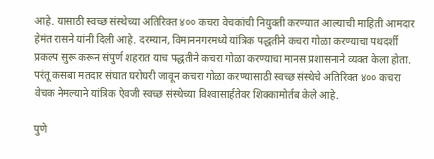आहे. यासाठी स्वच्छ संस्थेच्या अतिरिक्त ४०० कचरा वेचकांची नियुक्ती करण्यात आल्याची माहिती आमदार हेमंत रासने यांनी दिली आहे. दरम्यान, विमाननगरमध्ये यांत्रिक पद्धतीने कचरा गोळा करण्याचा पथदर्शी प्रकल्प सुरू करून संपुर्ण शहरात याच पद्धतीने कचरा गोळा करण्याचा मानस प्रशासनाने व्यक्त केला होता. परंतू कसबा मतदार संघात घरोघरी जावून कचरा गोळा करण्यासाठी स्वच्छ संस्थेचे अतिरिक्त ४०० कचरा वेचक नेमल्याने यांत्रिक ऐवजी स्वच्छ संस्थेच्या विश्‍वासार्हतेवर शिक्कामोर्तब केले आहे.

पुणे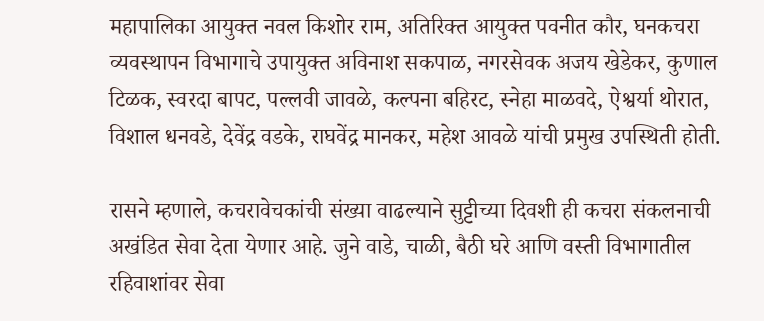महापालिका आयुक्त नवल किशोर राम, अतिरिक्त आयुक्त पवनीत कौर, घनकचरा व्यवस्थापन विभागाचे उपायुक्त अविनाश सकपाळ, नगरसेवक अजय खेडेकर, कुणाल टिळक, स्वरदा बापट, पल्लवी जावळे, कल्पना बहिरट, स्नेहा माळवदे, ऐश्वर्या थोरात, विशाल धनवडे, देवेंद्र वडके, राघवेंद्र मानकर, महेश आवळे यांची प्रमुख उपस्थिती होती.

रासने म्हणाले, कचरावेचकांची संख्या वाढल्याने सुट्टीच्या दिवशी ही कचरा संकलनाची अखंडित सेवा देता येणार आहे. जुने वाडे, चाळी, बैठी घरे आणि वस्ती विभागातील रहिवाशांवर सेवा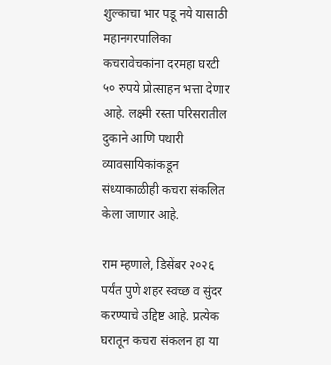शुल्काचा भार पडू नये यासाठी महानगरपालिका कचरावेचकांना दरमहा घरटी ५० रुपये प्रोत्साहन भत्ता देणार आहे. लक्ष्मी रस्ता परिसरातील दुकाने आणि पथारी व्यावसायिकांकडून संध्याकाळीही कचरा संकलित केला जाणार आहे.

राम म्हणाले, डिसेंबर २०२६ पर्यंत पुणे शहर स्वच्छ व सुंदर करण्याचे उद्दिष्ट आहे. प्रत्येक घरातून कचरा संकलन हा या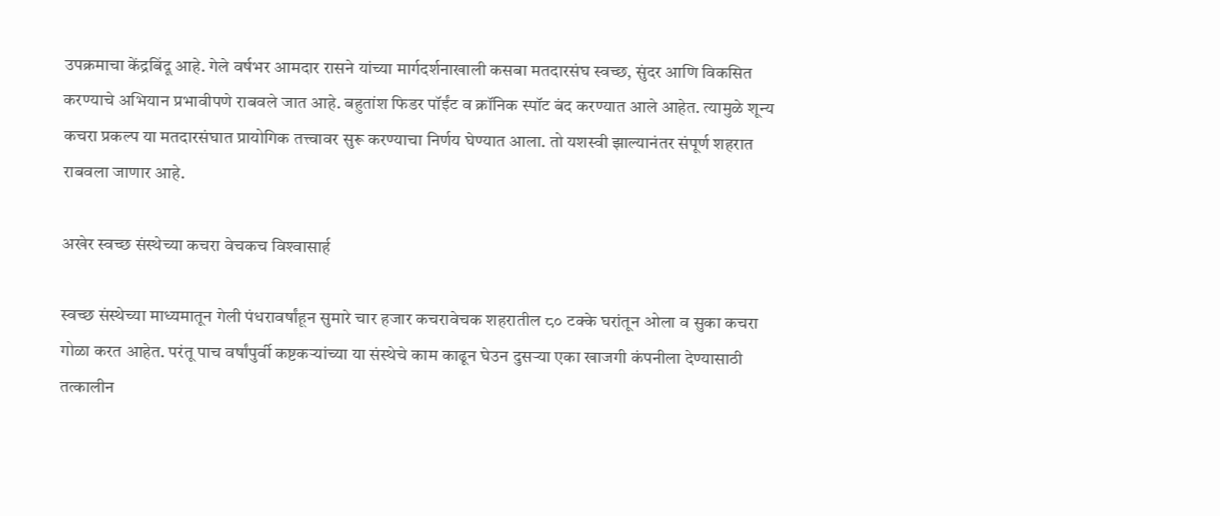उपक्रमाचा केंद्रबिंदू आहे. गेले वर्षभर आमदार रासने यांच्या मार्गदर्शनाखाली कसबा मतदारसंघ स्वच्छ, सुंदर आणि विकसित करण्याचे अभियान प्रभावीपणे राबवले जात आहे. बहुतांश फिडर पॉईंट व क्रॉनिक स्पॉट बंद करण्यात आले आहेत. त्यामुळे शून्य कचरा प्रकल्प या मतदारसंघात प्रायोगिक तत्त्वावर सुरू करण्याचा निर्णय घेण्यात आला. तो यशस्वी झाल्यानंतर संपूर्ण शहरात राबवला जाणार आहे.

अखेर स्वच्छ संस्थेच्या कचरा वेचकच विश्‍वासार्ह

स्वच्छ संस्थेच्या माध्यमातून गेली पंधरावर्षांहून सुमारे चार हजार कचरावेचक शहरातील ८० टक्के घरांतून ओला व सुका कचरा गोळा करत आहेत. परंतू पाच वर्षांपुर्वी कष्टकर्‍यांच्या या संस्थेचे काम काढून घेउन दुसर्‍या एका खाजगी कंपनीला देण्यासाठी तत्कालीन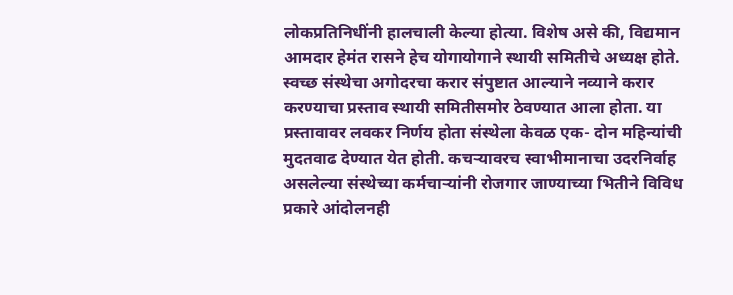लोकप्रतिनिधींनी हालचाली केल्या होत्या. विशेष असे की, विद्यमान आमदार हेमंत रासने हेच योगायोगाने स्थायी समितीचे अध्यक्ष होते. स्वच्छ संस्थेचा अगोदरचा करार संपुष्टात आल्याने नव्याने करार करण्याचा प्रस्ताव स्थायी समितीसमोर ठेवण्यात आला होता. या प्रस्तावावर लवकर निर्णय होता संस्थेला केवळ एक- दोन महिन्यांची मुदतवाढ देण्यात येत होती. कचर्‍यावरच स्वाभीमानाचा उदरनिर्वाह असलेल्या संस्थेच्या कर्मचार्‍यांनी रोजगार जाण्याच्या भितीने विविध प्रकारे आंदोलनही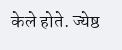केले होते. ज्येष्ठ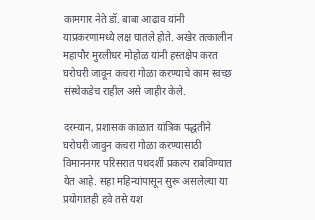कामगार नेते डॉ. बाबा आढाव यांनी याप्रकरणामध्ये लक्ष घातले होते. अखेर तत्कालीन महापौर मुरलीधर मोहोळ यांनी हस्तक्षेप करत घरोघरी जावून कचरा गोळा करण्याचे काम स्वच्छ संस्थेकडेच राहील असे जाहीर केले.

दरम्यान, प्रशासक काळात यांत्रिक पद्धतीने घरोघरी जावुन कचरा गोळा करण्यासाठी विमाननगर परिसरात पथदर्शी प्रकल्प राबविण्यात येत आहे. सहा महिन्यांपासून सुरू असलेल्या या प्रयोगातही हवे तसे यश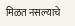मिळत नसल्याचे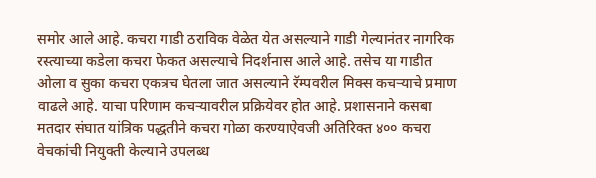समोर आले आहे. कचरा गाडी ठराविक वेळेत येत असल्याने गाडी गेल्यानंतर नागरिक रस्त्याच्या कडेला कचरा फेकत असल्याचे निदर्शनास आले आहे. तसेच या गाडीत ओला व सुका कचरा एकत्रच घेतला जात असल्याने रॅम्पवरील मिक्स कचर्‍याचे प्रमाण वाढले आहे. याचा परिणाम कचर्‍यावरील प्रक्रियेवर होत आहे. प्रशासनाने कसबा मतदार संघात यांत्रिक पद्धतीने कचरा गोळा करण्याऐवजी अतिरिक्त ४०० कचरा वेचकांची नियुक्ती केल्याने उपलब्ध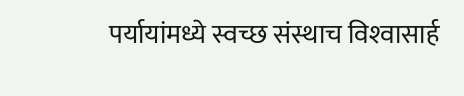पर्यायांमध्ये स्वच्छ संस्थाच विश्‍वासार्ह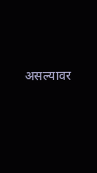असल्यावर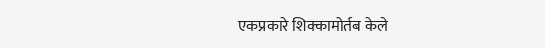एकप्रकारे शिक्कामोर्तब केले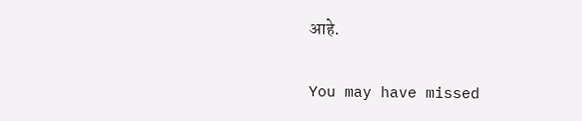आहे.

You may have missed